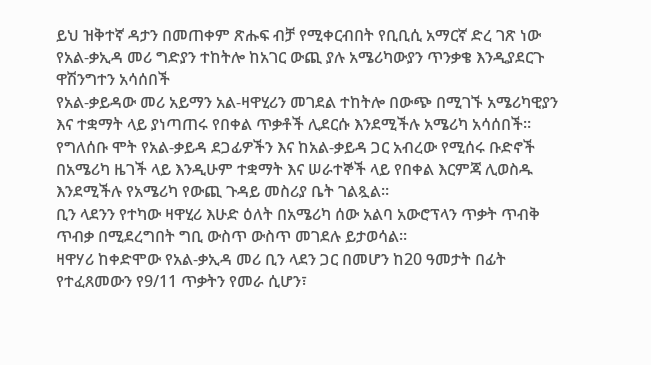ይህ ዝቅተኛ ዳታን በመጠቀም ጽሑፍ ብቻ የሚቀርብበት የቢቢሲ አማርኛ ድረ ገጽ ነው
የአል-ቃኢዳ መሪ ግድያን ተከትሎ ከአገር ውጪ ያሉ አሜሪካውያን ጥንቃቄ እንዲያደርጉ ዋሽንግተን አሳሰበች
የአል-ቃይዳው መሪ አይማን አል-ዛዋሂሪን መገደል ተከትሎ በውጭ በሚገኙ አሜሪካዊያን እና ተቋማት ላይ ያነጣጠሩ የበቀል ጥቃቶች ሊደርሱ እንደሚችሉ አሜሪካ አሳሰበች።
የግለሰቡ ሞት የአል-ቃይዳ ደጋፊዎችን እና ከአል-ቃይዳ ጋር አብረው የሚሰሩ ቡድኖች በአሜሪካ ዜገች ላይ እንዲሁም ተቋማት እና ሠራተኞች ላይ የበቀል እርምጃ ሊወስዱ እንደሚችሉ የአሜሪካ የውጪ ጉዳይ መስሪያ ቤት ገልጿል።
ቢን ላደንን የተካው ዛዋሂሪ እሁድ ዕለት በአሜሪካ ሰው አልባ አውሮፕላን ጥቃት ጥብቅ ጥብቃ በሚደረግበት ግቢ ውስጥ ውስጥ መገደሉ ይታወሳል።
ዛዋሃሪ ከቀድሞው የአል-ቃኢዳ መሪ ቢን ላደን ጋር በመሆን ከ20 ዓመታት በፊት የተፈጸመውን የ9/11 ጥቃትን የመራ ሲሆን፣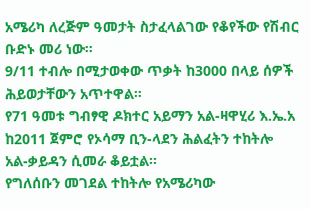አሜሪካ ለረጅም ዓመታት ስታፈላልገው የቆየችው የሽብር ቡድኑ መሪ ነው።
9/11 ተብሎ በሚታወቀው ጥቃት ከ3000 በላይ ሰዎች ሕይወታቸውን አጥተዋል።
የ71 ዓመቱ ግብፃዊ ዶክተር አይማን አል-ዛዋሂሪ እ.ኤ.አ ከ2011 ጀምሮ የኦሳማ ቢን-ላደን ሕልፈትን ተከትሎ አል-ቃይዳን ሲመራ ቆይቷል።
የግለሰቡን መገደል ተከትሎ የአሜሪካው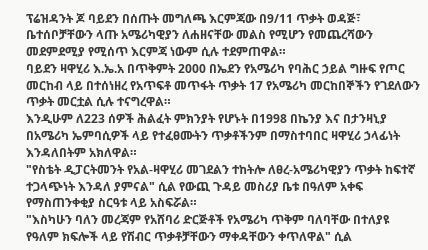ፕሬዝዳንት ጆ ባይደን በሰጡት መግለጫ እርምጃው በ9/11 ጥቃት ወዳጅ፣ ቤተሰቦቻቸውን ላጡ አሜሪካዊያን ለሐዘናቸው መልስ የሚሆን የመጨረሻውን መደምደሚያ የሚሰጥ እርምጃ ነውም ሲሉ ተደምጠዋል።
ባይደን ዛዋሂሪ እ.ኤ.አ በጥቅምት 2000 በኤደን የአሜሪካ የባሕር ኃይል ግዙፍ የጦር መርከብ ላይ በተሰነዘረ የአጥፍቶ መጥፋት ጥቃት 17 የአሜሪካ መርከበኞችን የገደለውን ጥቃት መርቷል ሲሉ ተናግረዋል።
እንዲሁም ለ223 ሰዎች ሕልፈት ምክንያት የሆኑት በ1998 በኬንያ እና በታንዛኒያ በአሜሪካ ኤምባሲዎች ላይ የተፈፀሙትን ጥቃቶችንም በማስተባበር ዛዋሂሪ ኃላፊነት እንዳለበትም አክለዋል።
"የስቴት ዲፓርትመንት የአል-ዛዋሂሪ መገደልን ተከትሎ ለፀረ-አሜሪካዊያን ጥቃት ከፍተኛ ተጋላጭነት እንዳለ ያምናል" ሲል የውጪ ጉዳይ መስሪያ ቤቱ በዓለም አቀፍ የማስጠንቀቂያ ስርዓቱ ላይ አስፍሯል።
"እስካሁን ባለን መረጃም የአሸባሪ ድርጅቶች የአሜሪካ ጥቅም ባለባቸው በተለያዩ የዓለም ክፍሎች ላይ የሽብር ጥቃቶቻቸውን ማቀዳቸውን ቀጥለዋል" ሲል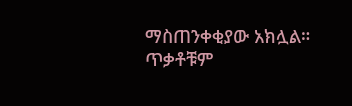ማስጠንቀቂያው አክሏል።
ጥቃቶቹም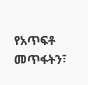የአጥፍቶ መጥፋትን፣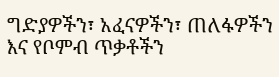ግድያዎችን፣ አፈናዎችን፣ ጠለፋዎችን እና የቦምብ ጥቃቶችን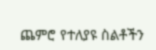ጨምሮ የተለያዩ ስልቶችን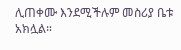ሊጠቀሙ እንደሚችሉም መስሪያ ቤቱ አክሏል።